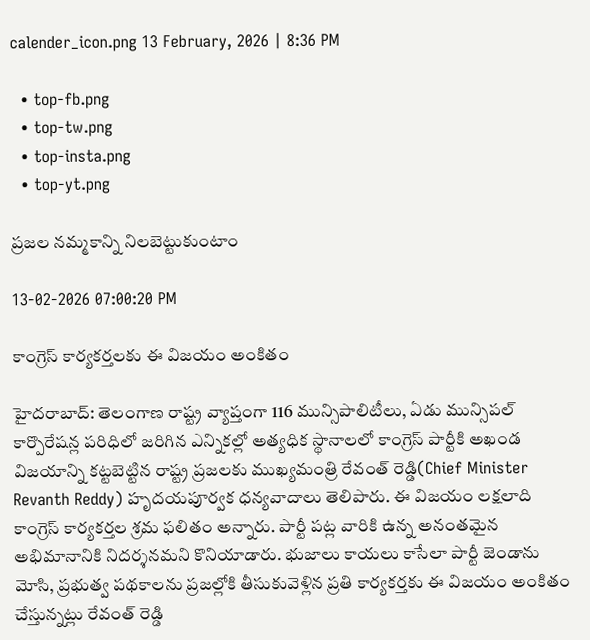calender_icon.png 13 February, 2026 | 8:36 PM

  • top-fb.png
  • top-tw.png
  • top-insta.png
  • top-yt.png

ప్రజల నమ్మకాన్ని నిలబెట్టుకుంటాం

13-02-2026 07:00:20 PM

కాంగ్రెస్ కార్యకర్తలకు ఈ విజయం అంకితం

హైదరాబాద్: తెలంగాణ రాష్ట్ర వ్యాప్తంగా 116 మున్సిపాలిటీలు, ఏడు మున్సిపల్ కార్పొరేషన్ల పరిధిలో జరిగిన ఎన్నికల్లో అత్యధిక స్థానాలలో కాంగ్రెస్ పార్టీకి అఖండ విజయాన్ని కట్టబెట్టిన రాష్ట్ర ప్రజలకు ముఖ్యమంత్రి రేవంత్ రెడ్డి(Chief Minister Revanth Reddy) హృదయపూర్వక ధన్యవాదాలు తెలిపారు. ఈ విజయం లక్షలాది కాంగ్రెస్ కార్యకర్తల శ్రమ ఫలితం అన్నారు. పార్టీ పట్ల వారికి ఉన్న అనంతమైన అభిమానానికి నిదర్శనమని కొనియాడారు. భుజాలు కాయలు కాసేలా పార్టీ జెండాను మోసి, ప్రభుత్వ పథకాలను ప్రజల్లోకి తీసుకువెళ్లిన ప్రతి కార్యకర్తకు ఈ విజయం అంకితం చేస్తున్నట్లు రేవంత్ రెడ్డి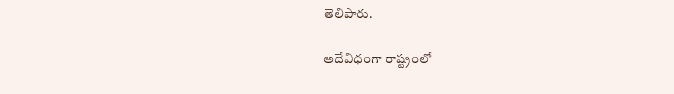తెలిపారు.

అదేవిధంగా రాష్ట్రంలో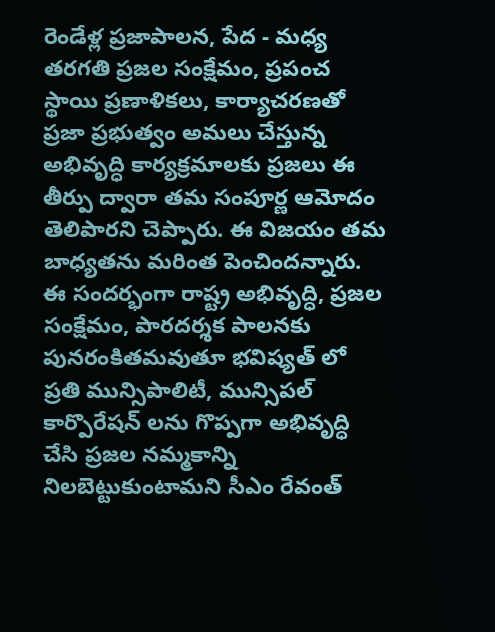రెండేళ్ల ప్రజాపాలన, పేద - మధ్య తరగతి ప్రజల సంక్షేమం, ప్రపంచ స్థాయి ప్రణాళికలు, కార్యాచరణతో ప్రజా ప్రభుత్వం అమలు చేస్తున్న అభివృద్ధి కార్యక్రమాలకు ప్రజలు ఈ తీర్పు ద్వారా తమ సంపూర్ణ ఆమోదం తెలిపారని చెప్పారు. ఈ విజయం తమ బాధ్యతను మరింత పెంచిందన్నారు. ఈ సందర్భంగా రాష్ట్ర అభివృద్ధి, ప్రజల సంక్షేమం, పారదర్శక పాలనకు పునరంకితమవుతూ భవిష్యత్ లో ప్రతి మున్సిపాలిటీ, మున్సిపల్ కార్పొరేషన్ లను గొప్పగా అభివృద్ధి చేసి ప్రజల నమ్మకాన్ని నిలబెట్టుకుంటామని సీఎం రేవంత్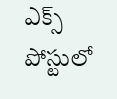ఎక్స్ పోస్టులో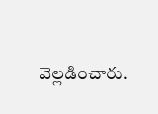వెల్లడించారు.